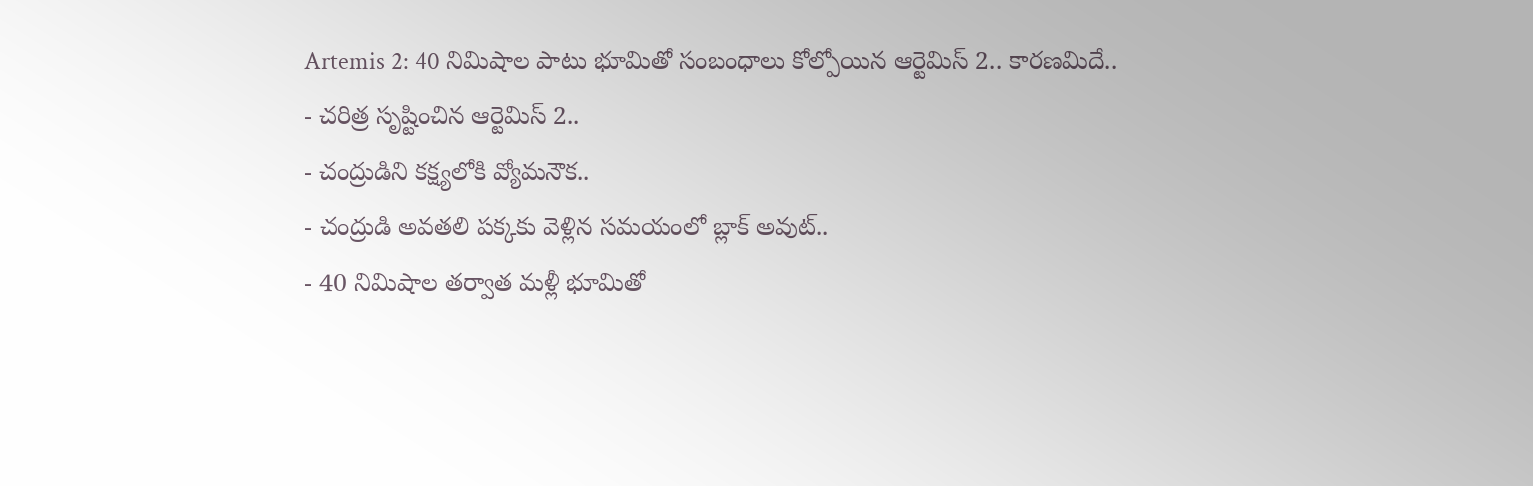Artemis 2: 40 నిమిషాల పాటు భూమితో సంబంధాలు కోల్పోయిన ఆర్టెమిస్ 2.. కారణమిదే..
- చరిత్ర సృష్టించిన ఆర్టెమిస్ 2..
- చంద్రుడిని కక్ష్యలోకి వ్యోమనౌక..
- చంద్రుడి అవతలి పక్కకు వెళ్లిన సమయంలో బ్లాక్ అవుట్..
- 40 నిమిషాల తర్వాత మళ్లీ భూమితో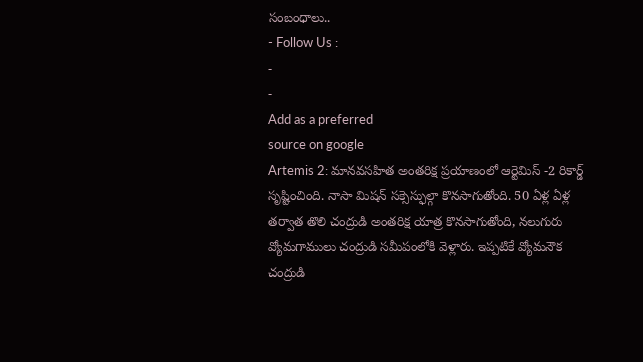సంబంధాలు..
- Follow Us :
-
-
Add as a preferred
source on google
Artemis 2: మానవసహిత అంతరిక్ష ప్రయాణంలో ఆర్టెమిస్ -2 రికార్డ్ సృష్టించింది. నాసా మిషన్ సక్సెస్ఫుల్గా కొనసాగుతోంది. 50 ఏళ్ల ఏళ్ల తర్వాత తొలి చంద్రుడి అంతరిక్ష యాత్ర కొనసాగుతోంది, నలుగురు వ్యోమగాములు చంద్రుడి సమీపంలోకి వెళ్లారు. ఇప్పటికే వ్యోమనౌక చంద్రుడి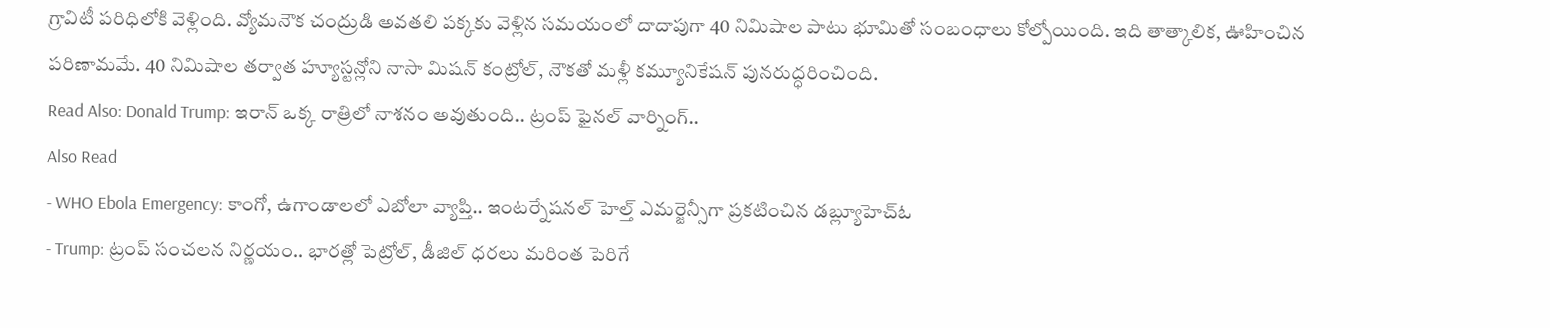గ్రావిటీ పరిధిలోకి వెళ్లింది. వ్యోమనౌక చంద్రుడి అవతలి పక్కకు వెళ్లిన సమయంలో దాదాపుగా 40 నిమిషాల పాటు భూమితో సంబంధాలు కోల్పోయింది. ఇది తాత్కాలిక, ఊహించిన పరిణామమే. 40 నిమిషాల తర్వాత హ్యూస్టన్లోని నాసా మిషన్ కంట్రోల్, నౌకతో మళ్లీ కమ్యూనికేషన్ పునరుద్ధరించింది.
Read Also: Donald Trump: ఇరాన్ ఒక్క రాత్రిలో నాశనం అవుతుంది.. ట్రంప్ ఫైనల్ వార్నింగ్..
Also Read
- WHO Ebola Emergency: కాంగో, ఉగాండాలలో ఎబోలా వ్యాప్తి.. ఇంటర్నేషనల్ హెల్త్ ఎమర్జెన్సీగా ప్రకటించిన డబ్ల్యూహెచ్ఓ
- Trump: ట్రంప్ సంచలన నిర్ణయం.. భారత్లో పెట్రోల్, డీజిల్ ధరలు మరింత పెరిగే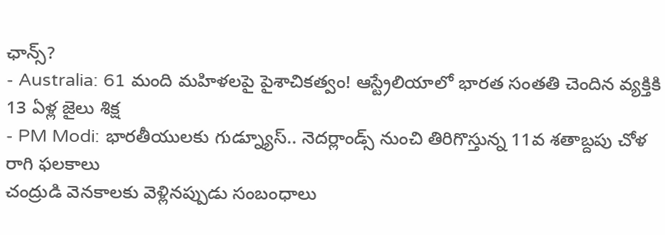ఛాన్స్?
- Australia: 61 మంది మహిళలపై పైశాచికత్వం! ఆస్ట్రేలియాలో భారత సంతతి చెందిన వ్యక్తికి 13 ఏళ్ల జైలు శిక్ష
- PM Modi: భారతీయులకు గుడ్న్యూస్.. నెదర్లాండ్స్ నుంచి తిరిగొస్తున్న 11వ శతాబ్దపు చోళ రాగి ఫలకాలు
చంద్రుడి వెనకాలకు వెళ్లినప్పుడు సంబంధాలు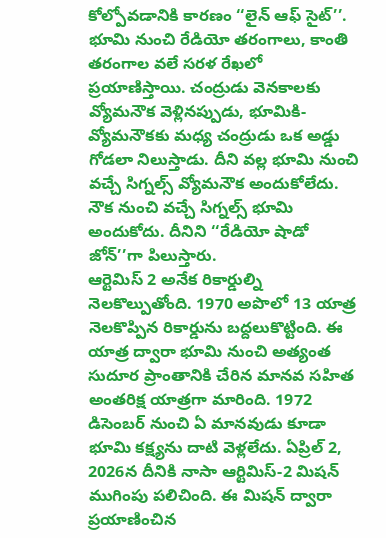కోల్పోవడానికి కారణం ‘‘లైన్ ఆఫ్ సైట్’’. భూమి నుంచి రేడియో తరంగాలు, కాంతి తరంగాల వలే సరళ రేఖలో ప్రయాణిస్తాయి. చంద్రుడు వెనకాలకు వ్యోమనౌక వెళ్లినప్పుడు, భూమికి-వ్యోమనౌకకు మధ్య చంద్రుడు ఒక అడ్డు గోడలా నిలుస్తాడు. దీని వల్ల భూమి నుంచి వచ్చే సిగ్నల్స్ వ్యోమనౌక అందుకోలేదు. నౌక నుంచి వచ్చే సిగ్నల్స్ భూమి అందుకోదు. దీనిని ‘‘రేడియో షాడో జోన్’’గా పిలుస్తారు.
ఆర్టెమిస్ 2 అనేక రికార్డుల్ని నెలకొల్పుతోంది. 1970 అపొలో 13 యాత్ర నెలకొప్పిన రికార్డును బద్దలుకొట్టింది. ఈ యాత్ర ద్వారా భూమి నుంచి అత్యంత సుదూర ప్రాంతానికి చేరిన మానవ సహిత అంతరిక్ష యాత్రగా మారింది. 1972 డిసెంబర్ నుంచి ఏ మానవుడు కూడా భూమి కక్ష్యను దాటి వెళ్లలేదు. ఏప్రిల్ 2, 2026న దీనికి నాసా ఆర్టిమిస్-2 మిషన్ ముగింపు పలిచింది. ఈ మిషన్ ద్వారా ప్రయాణించిన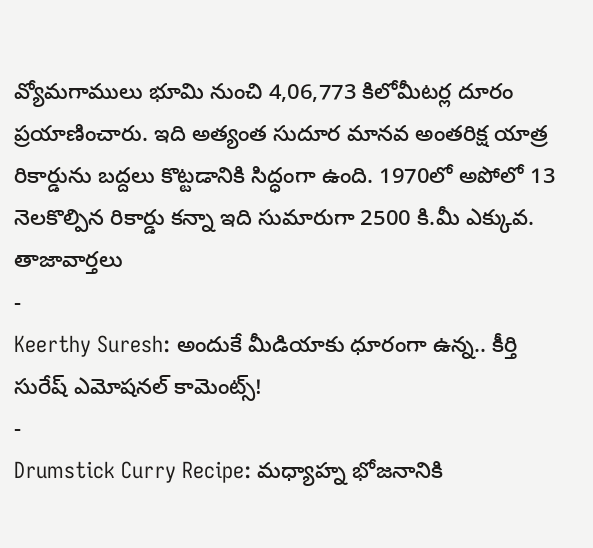వ్యోమగాములు భూమి నుంచి 4,06,773 కిలోమీటర్ల దూరం ప్రయాణించారు. ఇది అత్యంత సుదూర మానవ అంతరిక్ష యాత్ర రికార్డును బద్దలు కొట్టడానికి సిద్ధంగా ఉంది. 1970లో అపోలో 13 నెలకొల్పిన రికార్డు కన్నా ఇది సుమారుగా 2500 కి.మీ ఎక్కువ.
తాజావార్తలు
-
Keerthy Suresh: అందుకే మీడియాకు ధూరంగా ఉన్న.. కీర్తి సురేష్ ఎమోషనల్ కామెంట్స్!
-
Drumstick Curry Recipe: మధ్యాహ్న భోజనానికి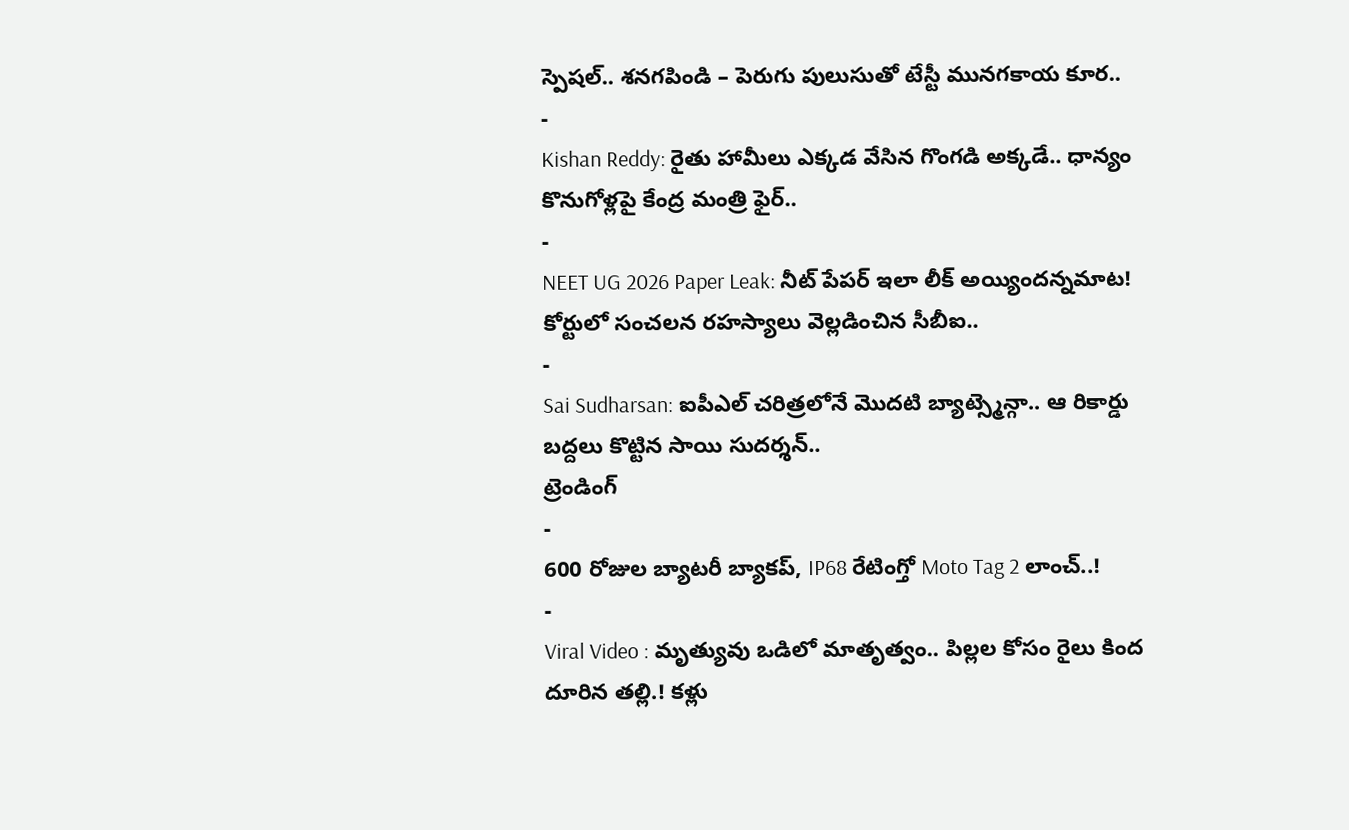స్పెషల్.. శనగపిండి – పెరుగు పులుసుతో టేస్టీ మునగకాయ కూర..
-
Kishan Reddy: రైతు హామీలు ఎక్కడ వేసిన గొంగడి అక్కడే.. ధాన్యం కొనుగోళ్లపై కేంద్ర మంత్రి ఫైర్..
-
NEET UG 2026 Paper Leak: నీట్ పేపర్ ఇలా లీక్ అయ్యిందన్నమాట! కోర్టులో సంచలన రహస్యాలు వెల్లడించిన సీబీఐ..
-
Sai Sudharsan: ఐపీఎల్ చరిత్రలోనే మొదటి బ్యాట్స్మెన్గా.. ఆ రికార్డు బద్దలు కొట్టిన సాయి సుదర్శన్..
ట్రెండింగ్
-
600 రోజుల బ్యాటరీ బ్యాకప్, IP68 రేటింగ్తో Moto Tag 2 లాంచ్..!
-
Viral Video : మృత్యువు ఒడిలో మాతృత్వం.. పిల్లల కోసం రైలు కింద దూరిన తల్లి.! కళ్లు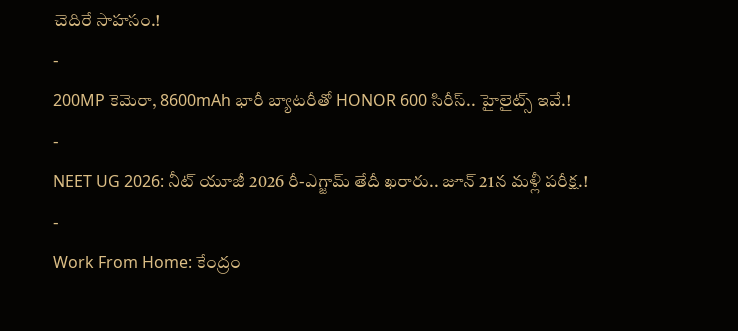చెదిరే సాహసం.!
-
200MP కెమెరా, 8600mAh భారీ బ్యాటరీతో HONOR 600 సిరీస్.. హైలైట్స్ ఇవే.!
-
NEET UG 2026: నీట్ యూజీ 2026 రీ-ఎగ్జామ్ తేదీ ఖరారు.. జూన్ 21న మళ్లీ పరీక్ష.!
-
Work From Home: కేంద్రం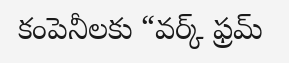కంపెనీలకు “వర్క్ ఫ్రమ్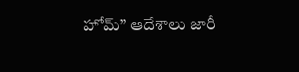హోమ్” ఆదేశాలు జారీ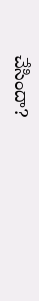చేసిందా?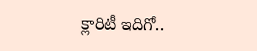క్లారిటీ ఇదిగో..